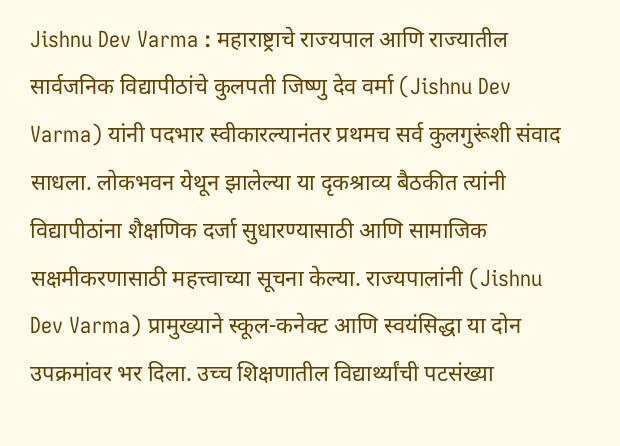Jishnu Dev Varma : महाराष्ट्राचे राज्यपाल आणि राज्यातील सार्वजनिक विद्यापीठांचे कुलपती जिष्णु देव वर्मा (Jishnu Dev Varma) यांनी पदभार स्वीकारल्यानंतर प्रथमच सर्व कुलगुरूंशी संवाद साधला. लोकभवन येथून झालेल्या या दृकश्राव्य बैठकीत त्यांनी विद्यापीठांना शैक्षणिक दर्जा सुधारण्यासाठी आणि सामाजिक सक्षमीकरणासाठी महत्त्वाच्या सूचना केल्या. राज्यपालांनी (Jishnu Dev Varma) प्रामुख्याने स्कूल-कनेक्ट आणि स्वयंसिद्धा या दोन उपक्रमांवर भर दिला. उच्च शिक्षणातील विद्यार्थ्यांची पटसंख्या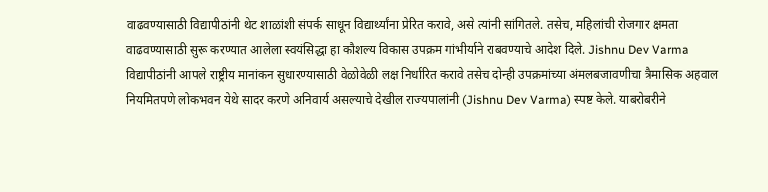वाढवण्यासाठी विद्यापीठांनी थेट शाळांशी संपर्क साधून विद्यार्थ्यांना प्रेरित करावे, असे त्यांनी सांगितले. तसेच, महिलांची रोजगार क्षमता वाढवण्यासाठी सुरू करण्यात आलेला स्वयंसिद्धा हा कौशल्य विकास उपक्रम गांभीर्याने राबवण्याचे आदेश दिले. Jishnu Dev Varma विद्यापीठांनी आपले राष्ट्रीय मानांकन सुधारण्यासाठी वेळोवेळी लक्ष निर्धारित करावे तसेच दोन्ही उपक्रमांच्या अंमलबजावणीचा त्रैमासिक अहवाल नियमितपणे लोकभवन येथे सादर करणे अनिवार्य असल्याचे देखील राज्यपालांनी (Jishnu Dev Varma) स्पष्ट केले. याबरोबरीने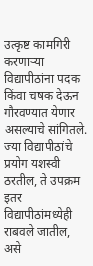उत्कृष्ट कामगिरी करणाऱ्या विद्यापीठांना पदक किंवा चषक देऊन गौरवण्यात येणार असल्याचे सांगितले. ज्या विद्यापीठांचे प्रयोग यशस्वी ठरतील, ते उपक्रम इतर विद्यापीठांमध्येही राबवले जातील, असे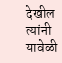देखील त्यांनी यावेळी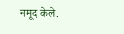नमूद केले.